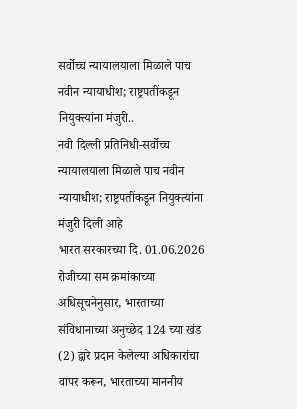सर्वोच्च न्यायालयाला मिळाले पाच नवीन न्यायाधीश; राष्ट्रपतींकडून नियुक्त्यांना मंजुरी..
नवी दिल्ली प्रतिनिधी-सर्वोच्च न्यायालयाला मिळाले पाच नवीन न्यायाधीश; राष्ट्रपतींकडून नियुक्त्यांना मंजुरी दिली आहे
भारत सरकारच्या दि. 01.06.2026 रोजीच्या सम क्रमांकाच्या अधिसूचनेनुसार, भारताच्या संविधानाच्या अनुच्छेद 124 च्या खंड (2) द्वारे प्रदान केलेल्या अधिकारांचा वापर करून, भारताच्या माननीय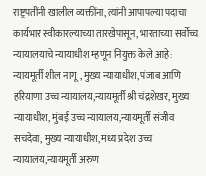राष्ट्रपतींनी खालील व्यक्तींना, त्यांनी आपापल्या पदाचा कार्यभार स्वीकारल्याच्या तारखेपासून, भारताच्या सर्वोच्च न्यायालयाचे न्यायाधीश म्हणून नियुक्त केले आहे:
न्यायमूर्ती शील नागू, मुख्य न्यायाधीश, पंजाब आणि हरियाणा उच्च न्यायालय,न्यायमूर्ती श्री चंद्रशेखर, मुख्य न्यायाधीश, मुंबई उच्च न्यायालय,न्यायमूर्ती संजीव सचदेवा, मुख्य न्यायाधीश, मध्य प्रदेश उच्च न्यायालय,न्यायमूर्ती अरुण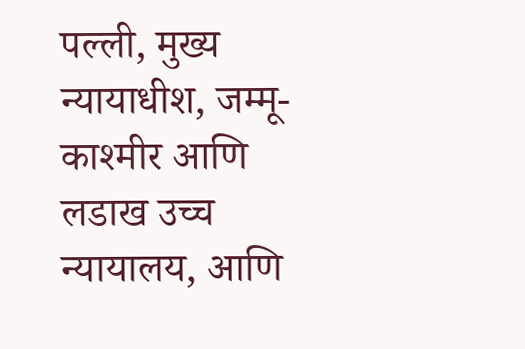पल्ली, मुख्य न्यायाधीश, जम्मू-काश्मीर आणि लडाख उच्च न्यायालय, आणि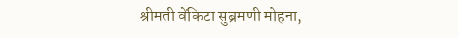श्रीमती वेंकिटा सुब्रमणी मोहना,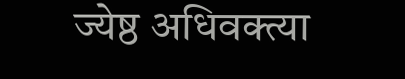ज्येष्ठ अधिवक्त्या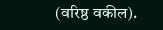(वरिष्ठ वकील).